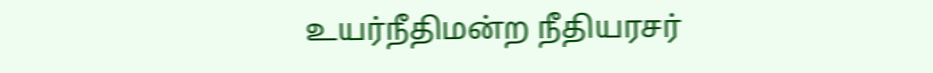உயர்நீதிமன்ற நீதியரசர்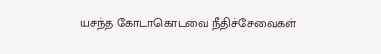யசந்த கோடாகொடவை நீதிச்சேவைகள்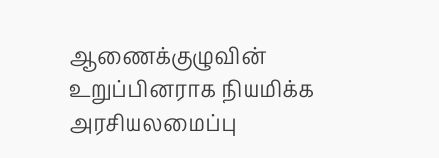ஆணைக்குழுவின் உறுப்பினராக நியமிக்க அரசியலமைப்பு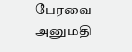பேரவை அனுமதி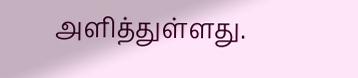அளித்துள்ளது.